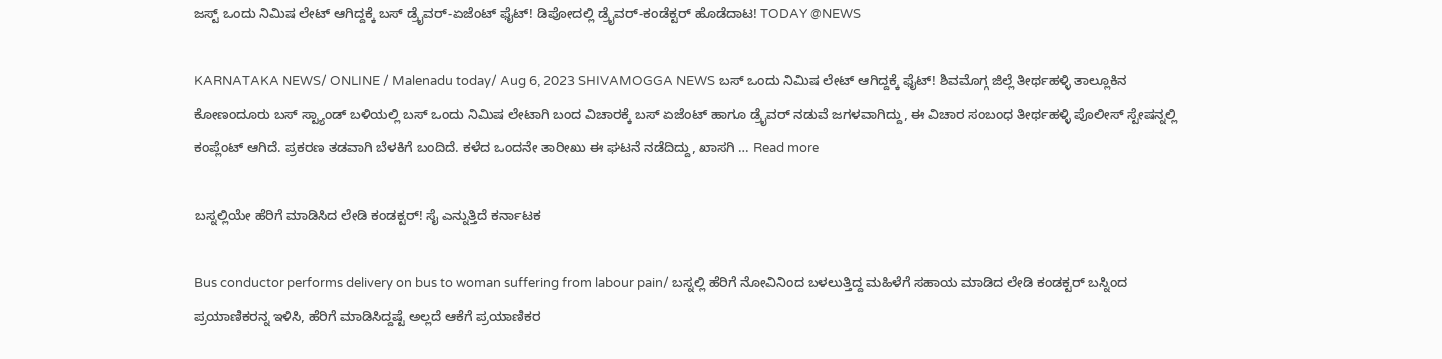ಜಸ್ಟ್ ಒಂದು ನಿಮಿಷ ಲೇಟ್ ಆಗಿದ್ದಕ್ಕೆ ಬಸ್ ಡ್ರೈವರ್-ಏಜೆಂಟ್ ಫೈಟ್! ಡಿಪೋದಲ್ಲಿ ಡ್ರೈವರ್-ಕಂಡೆಕ್ಟರ್ ಹೊಡೆದಾಟ! TODAY @NEWS

KARNATAKA NEWS/ ONLINE / Malenadu today/ Aug 6, 2023 SHIVAMOGGA NEWS ಬಸ್ ಒಂದು ನಿಮಿಷ ಲೇಟ್ ಆಗಿದ್ದಕ್ಕೆ ಫೈಟ್! ಶಿವಮೊಗ್ಗ ಜಿಲ್ಲೆ ತೀರ್ಥಹಳ್ಳಿ ತಾಲ್ಲೂಕಿನ ಕೋಣಂದೂರು ಬಸ್ ಸ್ಟ್ಯಾಂಡ್ ಬಳಿಯಲ್ಲಿ ಬಸ್ ಒಂದು ನಿಮಿಷ ಲೇಟಾಗಿ ಬಂದ ವಿಚಾರಕ್ಕೆ ಬಸ್ ಏಜೆಂಟ್ ಹಾಗೂ ಡ್ರೈವರ್ ನಡುವೆ ಜಗಳವಾಗಿದ್ದು, ಈ ವಿಚಾರ ಸಂಬಂಧ ತೀರ್ಥಹಳ್ಳಿ ಪೊಲೀಸ್ ಸ್ಟೇಷನ್ನಲ್ಲಿ ಕಂಪ್ಲೆಂಟ್ ಆಗಿದೆ. ಪ್ರಕರಣ ತಡವಾಗಿ ಬೆಳಕಿಗೆ ಬಂದಿದೆ. ಕಳೆದ ಒಂದನೇ ತಾರೀಖು ಈ ಘಟನೆ ನಡೆದಿದ್ದು, ಖಾಸಗಿ … Read more

ಬಸ್ನಲ್ಲಿಯೇ ಹೆರಿಗೆ ಮಾಡಿಸಿದ ಲೇಡಿ ಕಂಡಕ್ಟರ್! ಸೈ ಎನ್ನುತ್ತಿದೆ ಕರ್ನಾಟಕ

Bus conductor performs delivery on bus to woman suffering from labour pain/ ಬಸ್ನಲ್ಲಿ ಹೆರಿಗೆ ನೋವಿನಿಂದ ಬಳಲುತ್ತಿದ್ದ ಮಹಿಳೆಗೆ ಸಹಾಯ ಮಾಡಿದ ಲೇಡಿ ಕಂಡಕ್ಟರ್ ಬಸ್ನಿಂದ ಪ್ರಯಾಣಿಕರನ್ನ ಇಳಿಸಿ, ಹೆರಿಗೆ ಮಾಡಿಸಿದ್ದಷ್ಟೆ ಅಲ್ಲದೆ ಆಕೆಗೆ ಪ್ರಯಾಣಿಕರ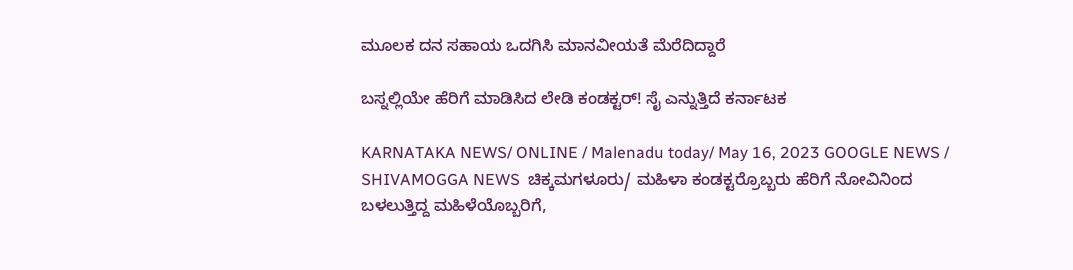ಮೂಲಕ ದನ ಸಹಾಯ ಒದಗಿಸಿ ಮಾನವೀಯತೆ ಮೆರೆದಿದ್ದಾರೆ

ಬಸ್ನಲ್ಲಿಯೇ ಹೆರಿಗೆ ಮಾಡಿಸಿದ ಲೇಡಿ ಕಂಡಕ್ಟರ್! ಸೈ ಎನ್ನುತ್ತಿದೆ ಕರ್ನಾಟಕ

KARNATAKA NEWS/ ONLINE / Malenadu today/ May 16, 2023 GOOGLE NEWS / SHIVAMOGGA NEWS  ಚಿಕ್ಕಮಗಳೂರು/ ಮಹಿಳಾ ಕಂಡಕ್ಟರ್ರೊಬ್ಬರು ಹೆರಿಗೆ ನೋವಿನಿಂದ ಬಳಲುತ್ತಿದ್ದ ಮಹಿಳೆಯೊಬ್ಬರಿಗೆ,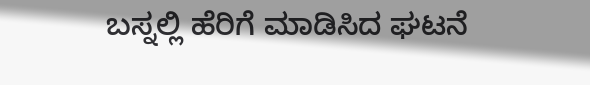ಬಸ್ನಲ್ಲಿ ಹೆರಿಗೆ ಮಾಡಿಸಿದ ಘಟನೆ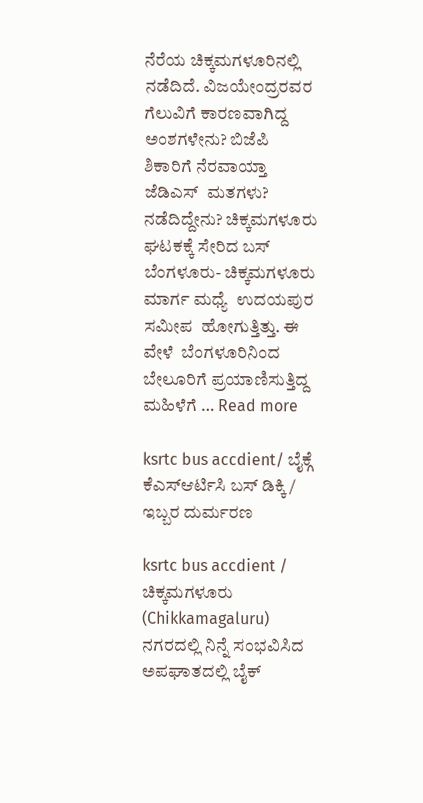ನೆರೆಯ ಚಿಕ್ಕಮಗಳೂರಿನಲ್ಲಿ ನಡೆದಿದೆ. ವಿಜಯೇಂದ್ರರವರ ಗೆಲುವಿಗೆ ಕಾರಣವಾಗಿದ್ದ ಅಂಶಗಳೇನು? ಬಿಜೆಪಿ ಶಿಕಾರಿಗೆ ನೆರವಾಯ್ತಾ ಜೆಡಿಎಸ್  ಮತಗಳು?  ನಡೆದಿದ್ದೇನು? ಚಿಕ್ಕಮಗಳೂರು ಘಟಕಕ್ಕೆ ಸೇರಿದ ಬಸ್ ಬೆಂಗಳೂರು- ಚಿಕ್ಕಮಗಳೂರು ಮಾರ್ಗ ಮಧ್ಯೆ  ಉದಯಪುರ ಸಮೀಪ  ಹೋಗುತ್ತಿತ್ತು. ಈ ವೇಳೆ  ಬೆಂಗಳೂರಿನಿಂದ ಬೇಲೂರಿಗೆ ಪ್ರಯಾಣಿಸುತ್ತಿದ್ದ ಮಹಿಳೆಗೆ … Read more

ksrtc bus accdient/ ಬೈಕ್ಗೆ ಕೆಎಸ್ಆರ್ಟಿಸಿ ಬಸ್ ಡಿಕ್ಕಿ/ ಇಬ್ಬರ ದುರ್ಮರಣ

ksrtc bus accdient /  ಚಿಕ್ಕಮಗಳೂರು (Chikkamagaluru) ನಗರದಲ್ಲಿ ನಿನ್ನೆ ಸಂಭವಿಸಿದ ಅಪಘಾತದಲ್ಲಿ ಬೈಕ್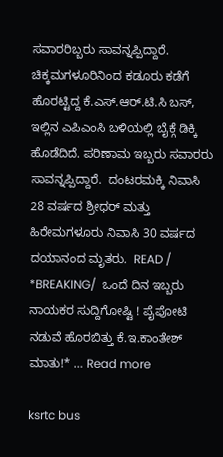ಸವಾರರಿಬ್ಬರು ಸಾವನ್ನಪ್ಪಿದ್ದಾರೆ. ಚಿಕ್ಕಮಗಳೂರಿನಿಂದ ಕಡೂರು ಕಡೆಗೆ ಹೊರಟ್ಟಿದ್ದ ಕೆ.ಎಸ್.ಆರ್.ಟಿ.ಸಿ ಬಸ್, ಇಲ್ಲಿನ ಎಪಿಎಂಸಿ ಬಳಿಯಲ್ಲಿ ಬೈಕ್ಗೆ ಡಿಕ್ಕಿ ಹೊಡೆದಿದೆ. ಪರಿಣಾಮ ಇಬ್ಬರು ಸವಾರರು ಸಾವನ್ನಪ್ಪಿದ್ದಾರೆ.  ದಂಟರಮಕ್ಕಿ ನಿವಾಸಿ 28 ವರ್ಷದ ಶ್ರೀಧರ್ ಮತ್ತು ಹಿರೇಮಗಳೂರು ನಿವಾಸಿ 30 ವರ್ಷದ ದಯಾನಂದ ಮೃತರು.  READ / *BREAKING/  ಒಂದೆ ದಿನ ಇಬ್ಬರು ನಾಯಕರ ಸುದ್ದಿಗೋಷ್ಟಿ ! ಪೈಪೋಟಿ ನಡುವೆ ಹೊರಬಿತ್ತು ಕೆ.ಇ.ಕಾಂತೇಶ್ ಮಾತು!* … Read more

ksrtc bus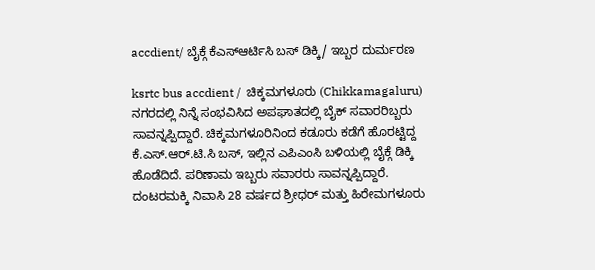accdient/ ಬೈಕ್ಗೆ ಕೆಎಸ್ಆರ್ಟಿಸಿ ಬಸ್ ಡಿಕ್ಕಿ/ ಇಬ್ಬರ ದುರ್ಮರಣ

ksrtc bus accdient /  ಚಿಕ್ಕಮಗಳೂರು (Chikkamagaluru) ನಗರದಲ್ಲಿ ನಿನ್ನೆ ಸಂಭವಿಸಿದ ಅಪಘಾತದಲ್ಲಿ ಬೈಕ್ ಸವಾರರಿಬ್ಬರು ಸಾವನ್ನಪ್ಪಿದ್ದಾರೆ. ಚಿಕ್ಕಮಗಳೂರಿನಿಂದ ಕಡೂರು ಕಡೆಗೆ ಹೊರಟ್ಟಿದ್ದ ಕೆ.ಎಸ್.ಆರ್.ಟಿ.ಸಿ ಬಸ್, ಇಲ್ಲಿನ ಎಪಿಎಂಸಿ ಬಳಿಯಲ್ಲಿ ಬೈಕ್ಗೆ ಡಿಕ್ಕಿ ಹೊಡೆದಿದೆ. ಪರಿಣಾಮ ಇಬ್ಬರು ಸವಾರರು ಸಾವನ್ನಪ್ಪಿದ್ದಾರೆ.  ದಂಟರಮಕ್ಕಿ ನಿವಾಸಿ 28 ವರ್ಷದ ಶ್ರೀಧರ್ ಮತ್ತು ಹಿರೇಮಗಳೂರು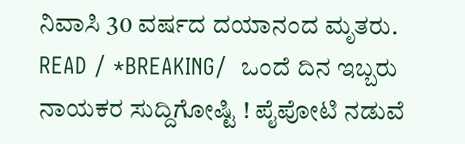ನಿವಾಸಿ 30 ವರ್ಷದ ದಯಾನಂದ ಮೃತರು.  READ / *BREAKING/  ಒಂದೆ ದಿನ ಇಬ್ಬರು ನಾಯಕರ ಸುದ್ದಿಗೋಷ್ಟಿ ! ಪೈಪೋಟಿ ನಡುವೆ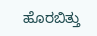ಹೊರಬಿತ್ತು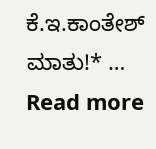ಕೆ.ಇ.ಕಾಂತೇಶ್ ಮಾತು!* … Read more